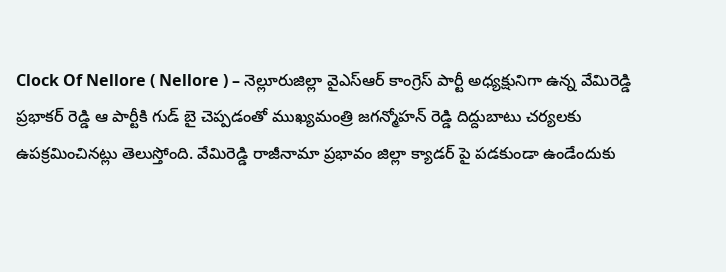Clock Of Nellore ( Nellore ) – నెల్లూరుజిల్లా వైఎస్ఆర్ కాంగ్రెస్ పార్టీ అధ్యక్షునిగా ఉన్న వేమిరెడ్డి ప్రభాకర్ రెడ్డి ఆ పార్టీకి గుడ్ బై చెప్పడంతో ముఖ్యమంత్రి జగన్మోహన్ రెడ్డి దిద్దుబాటు చర్యలకు ఉపక్రమించినట్లు తెలుస్తోంది. వేమిరెడ్డి రాజీనామా ప్రభావం జిల్లా క్యాడర్ పై పడకుండా ఉండేందుకు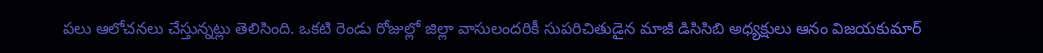పలు ఆలోచనలు చేస్తున్నట్లు తెలిసింది. ఒకటి రెండు రోజుల్లో జిల్లా వాసులందరికీ సుపరిచితుడైన మాజీ డిసిసిబి అధ్యక్షులు ఆనం విజయకుమార్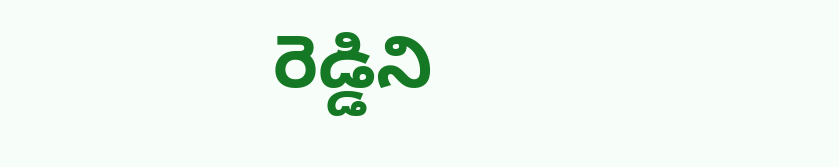రెడ్డిని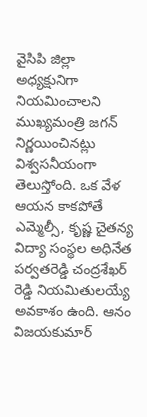వైసిపి జిల్లా అధ్యక్షునిగా నియమించాలని ముఖ్యమంత్రి జగన్ నిర్ణయించినట్లు విశ్వసనీయంగా తెలుస్తోంది. ఒక వేళ ఆయన కాకపోతే ఎమ్మెల్సీ, కృష్ణ చైతన్య విద్యా సంస్థల అధినేత పర్వతరెడ్డి చంద్రశేఖర్ రెడ్డి నియమితులయ్యే అవకాశం ఉంది. ఆనం విజయకుమార్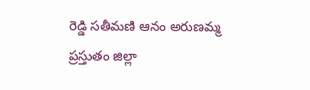రెడ్డి సతీమణి ఆనం అరుణమ్మ ప్రస్తుతం జిల్లా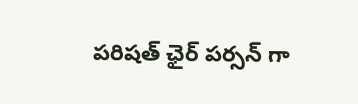పరిషత్ ఛైర్ పర్సన్ గా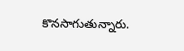కొనసాగుతున్నారు.